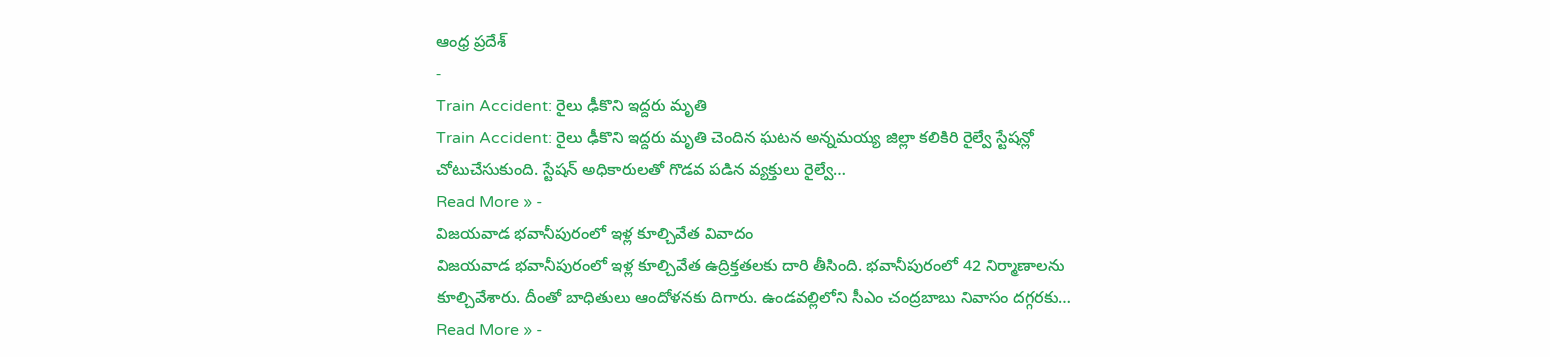ఆంధ్ర ప్రదేశ్
-
Train Accident: రైలు ఢీకొని ఇద్దరు మృతి
Train Accident: రైలు ఢీకొని ఇద్దరు మృతి చెందిన ఘటన అన్నమయ్య జిల్లా కలికిరి రైల్వే స్టేషన్లో చోటుచేసుకుంది. స్టేషన్ అధికారులతో గొడవ పడిన వ్యక్తులు రైల్వే…
Read More » -
విజయవాడ భవానీపురంలో ఇళ్ల కూల్చివేత వివాదం
విజయవాడ భవానీపురంలో ఇళ్ల కూల్చివేత ఉద్రిక్తతలకు దారి తీసింది. భవానీపురంలో 42 నిర్మాణాలను కూల్చివేశారు. దీంతో బాధితులు ఆందోళనకు దిగారు. ఉండవల్లిలోని సీఎం చంద్రబాబు నివాసం దగ్గరకు…
Read More » -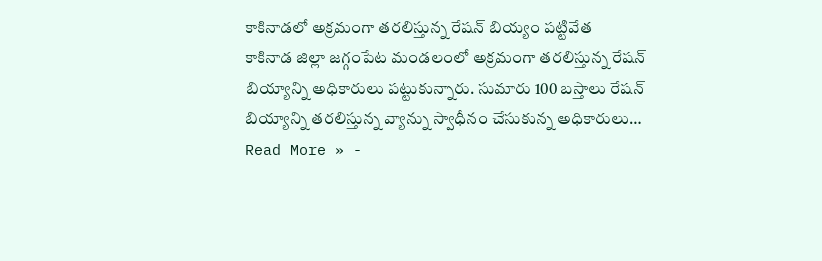కాకినాడలో అక్రమంగా తరలిస్తున్న రేషన్ బియ్యం పట్టివేత
కాకినాడ జిల్లా జగ్గంపేట మండలంలో అక్రమంగా తరలిస్తున్న రేషన్ బియ్యాన్ని అధికారులు పట్టుకున్నారు. సుమారు 100 బస్తాలు రేషన్ బియ్యాన్ని తరలిస్తున్న వ్యాన్ను స్వాధీనం చేసుకున్న అధికారులు…
Read More » -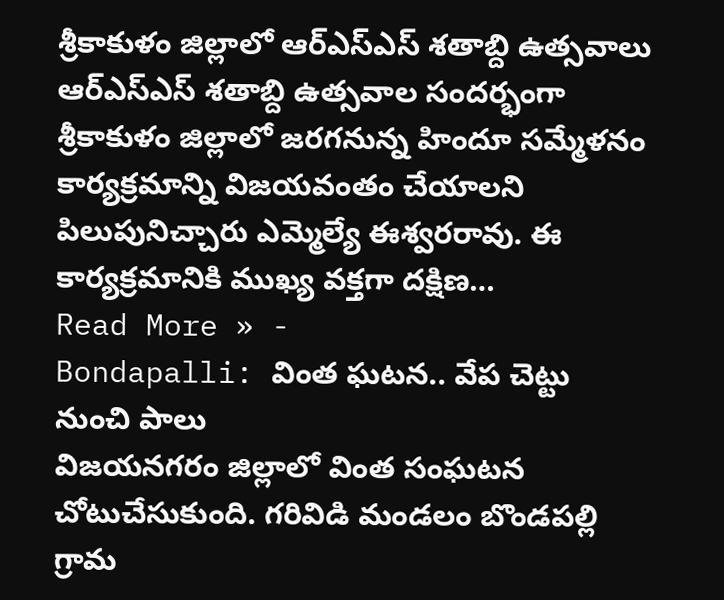శ్రీకాకుళం జిల్లాలో ఆర్ఎస్ఎస్ శతాబ్ది ఉత్సవాలు
ఆర్ఎస్ఎస్ శతాబ్ది ఉత్సవాల సందర్భంగా శ్రీకాకుళం జిల్లాలో జరగనున్న హిందూ సమ్మేళనం కార్యక్రమాన్ని విజయవంతం చేయాలని పిలుపునిచ్చారు ఎమ్మెల్యే ఈశ్వరరావు. ఈ కార్యక్రమానికి ముఖ్య వక్తగా దక్షిణ…
Read More » -
Bondapalli: వింత ఘటన.. వేప చెట్టు నుంచి పాలు
విజయనగరం జిల్లాలో వింత సంఘటన చోటుచేసుకుంది. గరివిడి మండలం బొండపల్లి గ్రామ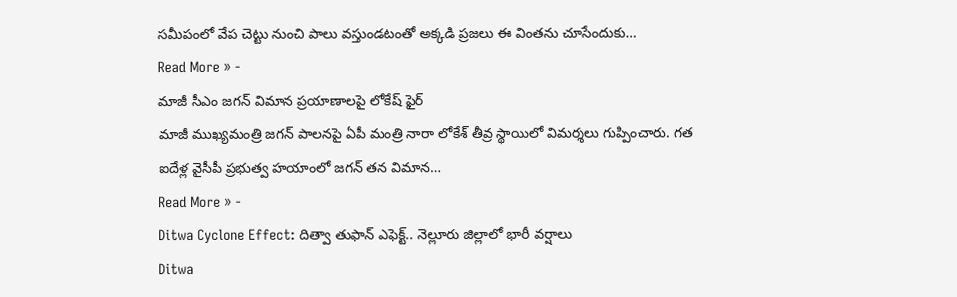సమీపంలో వేప చెట్టు నుంచి పాలు వస్తుండటంతో అక్కడి ప్రజలు ఈ వింతను చూసేందుకు…
Read More » -
మాజీ సీఎం జగన్ విమాన ప్రయాణాలపై లోకేష్ ఫైర్
మాజీ ముఖ్యమంత్రి జగన్ పాలనపై ఏపీ మంత్రి నారా లోకేశ్ తీవ్ర స్థాయిలో విమర్శలు గుప్పించారు. గత ఐదేళ్ల వైసీపీ ప్రభుత్వ హయాంలో జగన్ తన విమాన…
Read More » -
Ditwa Cyclone Effect: దిత్వా తుఫాన్ ఎఫెక్ట్.. నెల్లూరు జిల్లాలో భారీ వర్షాలు
Ditwa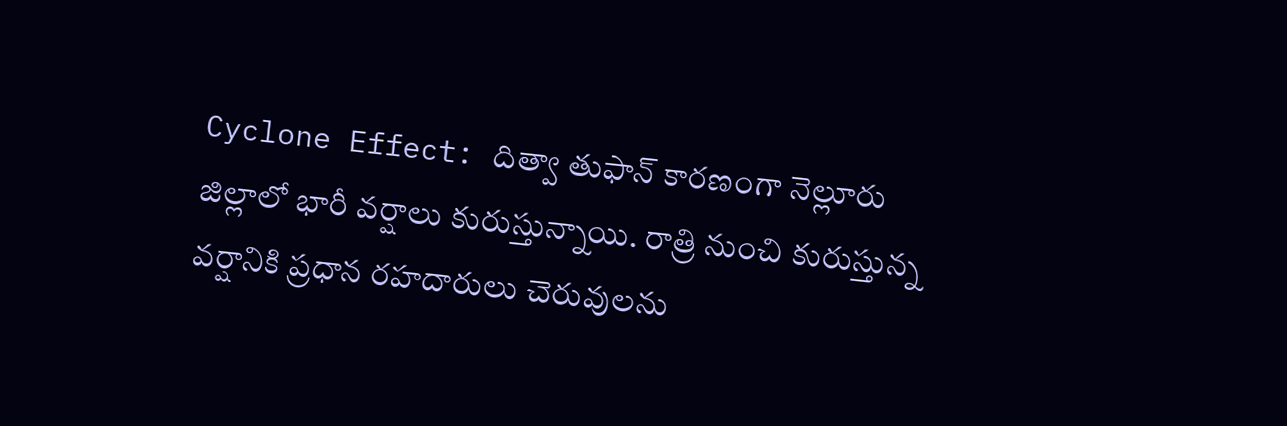Cyclone Effect: దిత్వా తుఫాన్ కారణంగా నెల్లూరు జిల్లాలో భారీ వర్షాలు కురుస్తున్నాయి. రాత్రి నుంచి కురుస్తున్న వర్షానికి ప్రధాన రహదారులు చెరువులను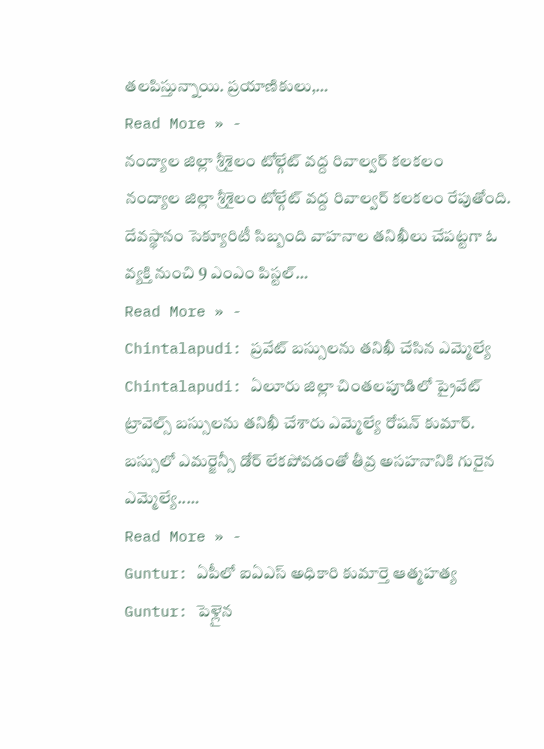తలపిస్తున్నాయి. ప్రయాణికులు,…
Read More » -
నంద్యాల జిల్లా శ్రీశైలం టోల్గేట్ వద్ద రివాల్వర్ కలకలం
నంద్యాల జిల్లా శ్రీశైలం టోల్గేట్ వద్ద రివాల్వర్ కలకలం రేపుతోంది. దేవస్థానం సెక్యూరిటీ సిబ్బంది వాహనాల తనిఖీలు చేపట్టగా ఓ వ్యక్తి నుంచి 9 ఎంఎం పిస్టల్…
Read More » -
Chintalapudi: ప్రవేట్ బస్సులను తనిఖీ చేసిన ఎమ్మెల్యే
Chintalapudi: ఏలూరు జిల్లా చింతలపూడిలో ప్రైవేట్ ట్రావెల్స్ బస్సులను తనిఖీ చేశారు ఎమ్మెల్యే రోషన్ కుమార్. బస్సులో ఎమర్జెన్సీ డోర్ లేకపోవడంతో తీవ్ర అసహనానికి గురైన ఎమ్మెల్యే..…
Read More » -
Guntur: ఏపీలో ఐఏఎస్ అధికారి కుమార్తె ఆత్మహత్య
Guntur: పెళ్లైన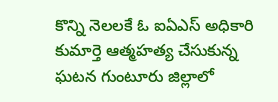కొన్ని నెలలకే ఓ ఐఏఎస్ అధికారి కుమార్తె ఆత్మహత్య చేసుకున్న ఘటన గుంటూరు జిల్లాలో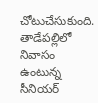చోటుచేసుకుంది. తాడేపల్లిలో నివాసం ఉంటున్న సీనియర్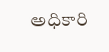అధికారి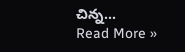చిన్న…
Read More »